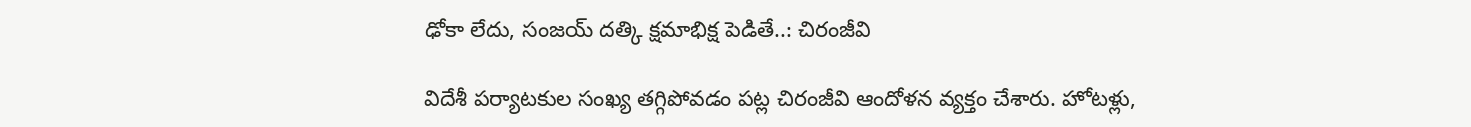ఢోకా లేదు, సంజయ్ దత్కి క్షమాభిక్ష పెడితే..: చిరంజీవి

విదేశీ పర్యాటకుల సంఖ్య తగ్గిపోవడం పట్ల చిరంజీవి ఆందోళన వ్యక్తం చేశారు. హోటళ్లు,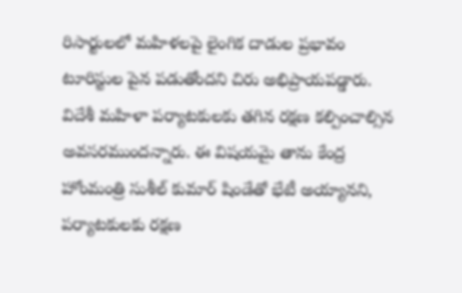రిసార్టులలో మహిళలపై లైంగిక దాడుల ప్రభావం టూరిస్టుల పైన పడుతోందని చిరు అభిప్రాయపడ్డారు. విదేశీ మహిళా పర్యాటకులకు తగిన రక్షణ కల్పించాల్సిన అవసరముందన్నారు. ఈ విషయమై తాను కేంద్ర హోంమంత్రి సుశీల్ కుమార్ షిండేతో భేటీ అయ్యానని, పర్యాటకులకు రక్షణ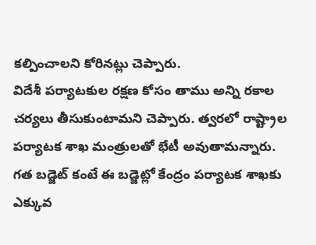కల్పించాలని కోరినట్లు చెప్పారు.
విదేశీ పర్యాటకుల రక్షణ కోసం తాము అన్ని రకాల చర్యలు తీసుకుంటామని చెప్పారు. త్వరలో రాష్ట్రాల పర్యాటక శాఖ మంత్రులతో భేటీ అవుతామన్నారు. గత బడ్జెట్ కంటే ఈ బడ్జెట్లో కేంద్రం పర్యాటక శాఖకు ఎక్కువ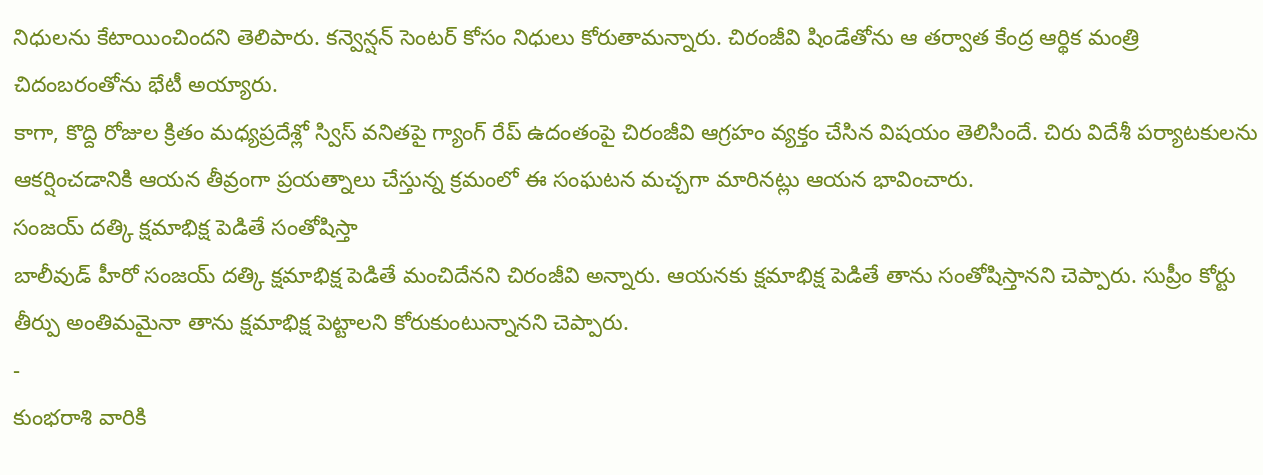నిధులను కేటాయించిందని తెలిపారు. కన్వెన్షన్ సెంటర్ కోసం నిధులు కోరుతామన్నారు. చిరంజీవి షిండేతోను ఆ తర్వాత కేంద్ర ఆర్థిక మంత్రి చిదంబరంతోను భేటీ అయ్యారు.
కాగా, కొద్ది రోజుల క్రితం మధ్యప్రదేశ్లో స్విస్ వనితపై గ్యాంగ్ రేప్ ఉదంతంపై చిరంజీవి ఆగ్రహం వ్యక్తం చేసిన విషయం తెలిసిందే. చిరు విదేశీ పర్యాటకులను ఆకర్షించడానికి ఆయన తీవ్రంగా ప్రయత్నాలు చేస్తున్న క్రమంలో ఈ సంఘటన మచ్చగా మారినట్లు ఆయన భావించారు.
సంజయ్ దత్కి క్షమాభిక్ష పెడితే సంతోషిస్తా
బాలీవుడ్ హీరో సంజయ్ దత్కి క్షమాభిక్ష పెడితే మంచిదేనని చిరంజీవి అన్నారు. ఆయనకు క్షమాభిక్ష పెడితే తాను సంతోషిస్తానని చెప్పారు. సుప్రీం కోర్టు తీర్పు అంతిమమైనా తాను క్షమాభిక్ష పెట్టాలని కోరుకుంటున్నానని చెప్పారు.
-
కుంభరాశి వారికి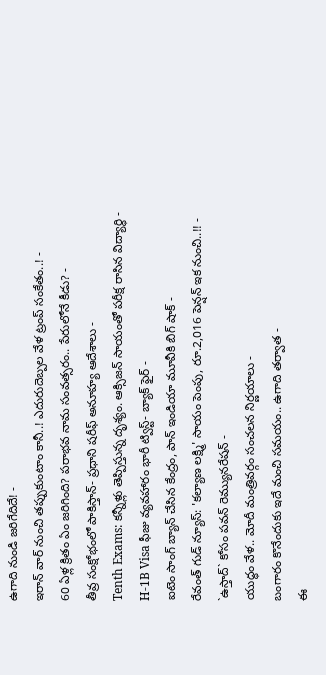ఉగాది నుండి జరిగేదిదే! -
ఇరాన్ వార్ నుంచి తప్పుకుంటాం కానీ..! ఎదురుదెబ్పల వేళ ట్రంప్ సంకేతం..! -
60 ఏళ్ల క్రితం ఏం జరిగింది? పరాభవ నామ సంవత్సరం.. పేరులోనే కీడు? -
తీవ్ర సంక్షోభంలో పాకిస్తాన్- ప్రధాని షరీఫ్ అనూహ్య ఆదేశాలు -
Tenth Exams: కన్నీళ్లు తెప్పిస్తున్న దృశ్యం. ఆక్సిజన్ సాయంతో పరీక్ష రాసిన విద్యార్ధి -
H-1B Visa ఫీజు వ్యవహారం భారీ ట్విస్ట్- బ్యాక్ ఫైర్ -
ఐటెం సాంగ్ బ్యాన్ చేసిన కేంద్రం, పాన్ ఇండియా మూవీకి బిగ్ షాక్ -
రేవంత్ గుడ్ న్యూస్: 'కల్యాణ లక్ష్మి' సాయం పెంపు, రూ.2,016 పెన్షన్ ఇక నుంచి..!! -
`ఉస్తాద్` కోసం పవన్ రెమ్యునరేషన్ -
యుద్ధం వేళ.. మోదీ మంత్రివర్గం సంచలన నిర్ణయాలు -
బంగారం కొనేందుకు ఇదే మంచి సమయం.. ఉగాది తర్వాత -
ఈ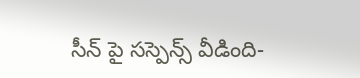సీన్ పై సస్పెన్స్ వీడింది-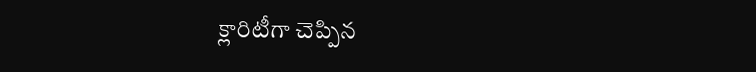క్లారిటీగా చెప్పిన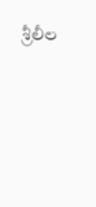శ్రీలీల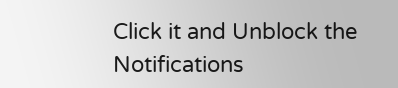Click it and Unblock the Notifications